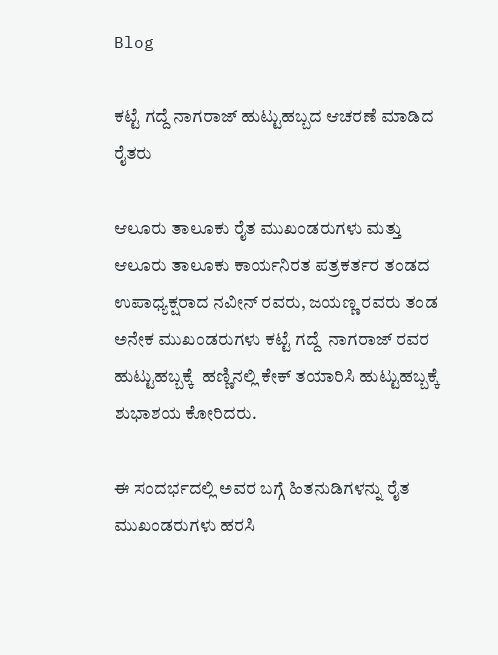Blog

ಕಟ್ಟೆ ಗದ್ದೆ ನಾಗರಾಜ್ ಹುಟ್ಟುಹಬ್ಬದ ಆಚರಣೆ ಮಾಡಿದ ರೈತರು

ಆಲೂರು ತಾಲೂಕು ರೈತ ಮುಖಂಡರುಗಳು ಮತ್ತು ಆಲೂರು ತಾಲೂಕು ಕಾರ್ಯನಿರತ ಪತ್ರಕರ್ತರ ತಂಡದ ಉಪಾಧ್ಯಕ್ಷರಾದ ನವೀನ್ ರವರು, ಜಯಣ್ಣ ರವರು ತಂಡ ಅನೇಕ ಮುಖಂಡರುಗಳು ಕಟ್ಟೆ ಗದ್ದೆ  ನಾಗರಾಜ್ ರವರ ಹುಟ್ಟುಹಬ್ಬಕ್ಕೆ  ಹಣ್ಣಿನಲ್ಲಿ ಕೇಕ್ ತಯಾರಿಸಿ ಹುಟ್ಟುಹಬ್ಬಕ್ಕೆ ಶುಭಾಶಯ ಕೋರಿದರು.

ಈ ಸಂದರ್ಭದಲ್ಲಿ ಅವರ ಬಗ್ಗೆ ಹಿತನುಡಿಗಳನ್ನು ರೈತ ಮುಖಂಡರುಗಳು ಹರಸಿ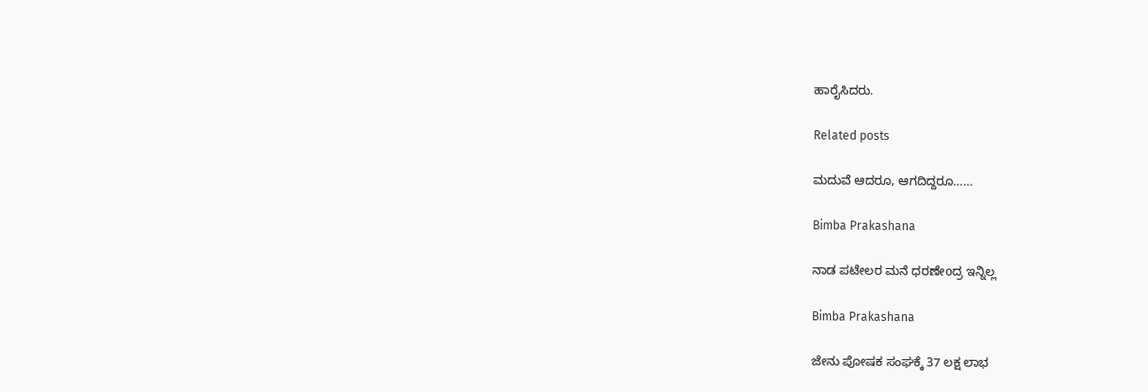ಹಾರೈಸಿದರು.

Related posts

ಮದುವೆ ಆದರೂ, ಆಗದಿದ್ದರೂ……

Bimba Prakashana

ನಾಡ ಪಟೇಲರ ಮನೆ ಧರಣೇoದ್ರ ಇನ್ನಿಲ್ಲ

Bimba Prakashana

ಜೇನು ಪೋಷಕ ಸಂಘಕ್ಕೆ 37 ಲಕ್ಷ ಲಾಭ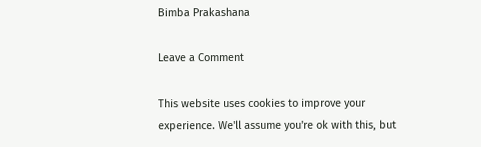Bimba Prakashana

Leave a Comment

This website uses cookies to improve your experience. We'll assume you're ok with this, but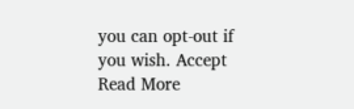you can opt-out if you wish. Accept Read More